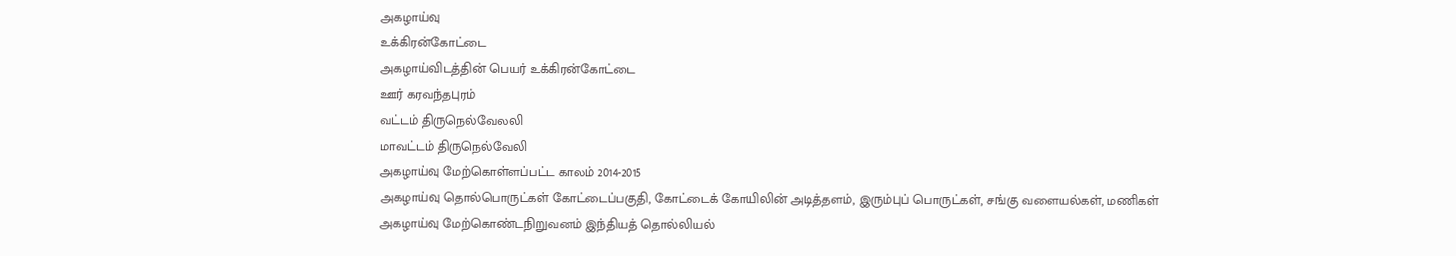அகழாய்வு
உக்கிரன்கோட்டை
அகழாய்விடத்தின் பெயர் உக்கிரன்கோட்டை
ஊர் கரவந்தபுரம்
வட்டம் திருநெல்வேலலி
மாவட்டம் திருநெல்வேலி
அகழாய்வு மேற்கொள்ளப்பட்ட காலம் 2014-2015
அகழாய்வு தொல்பொருட்கள் கோட்டைப்பகுதி, கோட்டைக் கோயிலின் அடித்தளம், இரும்புப் பொருட்கள், சங்கு வளையல்கள், மணிகள்
அகழாய்வு மேற்கொண்டநிறுவனம் இந்தியத் தொல்லியல்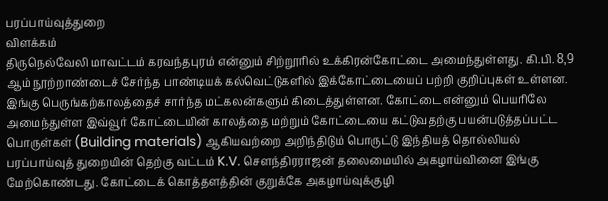பரப்பாய்வுத்துறை
விளக்கம்
திருநெல்வேலி மாவட்டம் கரவந்தபுரம் என்னும் சிற்றூரில் உக்கிரன்கோட்டை அமைந்துள்ளது. கி.பி. 8,9 ஆம் நூற்றாண்டைச் சேர்ந்த பாண்டியக் கல்வெட்டுகளில் இக்கோட்டையைப் பற்றி குறிப்புகள் உள்ளன. இங்கு பெருங்கற்காலத்தைச் சார்ந்த மட்கலன்களும் கிடைத்துள்ளன. கோட்டை என்னும் பெயரிலே அமைந்துள்ள இவ்வூர் கோட்டையின் காலத்தை மற்றும் கோட்டையை கட்டுவதற்கு பயன்படுத்தப்பட்ட பொருள்கள் (Building materials) ஆகியவற்றை அறிந்திடும் பொருட்டு இந்தியத் தொல்லியல் பரப்பாய்வுத் துறையின் தெற்கு வட்டம் K.V. சௌந்திரராஜன் தலைமையில் அகழாய்வினை இங்கு மேற்கொண்டது. கோட்டைக் கொத்தளத்தின் குறுக்கே அகழாய்வுக்குழி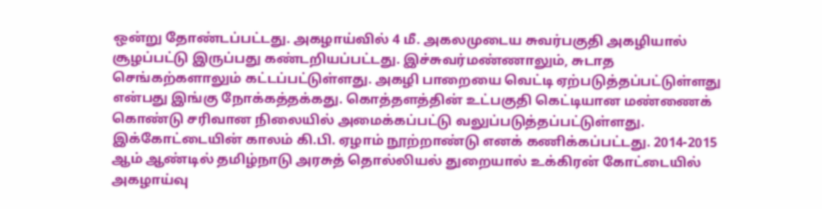ஒன்று தோண்டப்பட்டது. அகழாய்வில் 4 மீ. அகலமுடைய சுவர்பகுதி அகழியால் சூழப்பட்டு இருப்பது கண்டறியப்பட்டது. இச்சுவர்மண்ணாலும், சுடாத செங்கற்களாலும் கட்டப்பட்டுள்ளது. அகழி பாறையை வெட்டி ஏற்படுத்தப்பட்டுள்ளது என்பது இங்கு நோக்கத்தக்கது. கொத்தளத்தின் உட்பகுதி கெட்டியான மண்ணைக் கொண்டு சரிவான நிலையில் அமைக்கப்பட்டு வலுப்படுத்தப்பட்டுள்ளது. இக்கோட்டையின் காலம் கி.பி. ஏழாம் நூற்றாண்டு எனக் கணிக்கப்பட்டது. 2014-2015 ஆம் ஆண்டில் தமிழ்நாடு அரசுத் தொல்லியல் துறையால் உக்கிரன் கோட்டையில் அகழாய்வு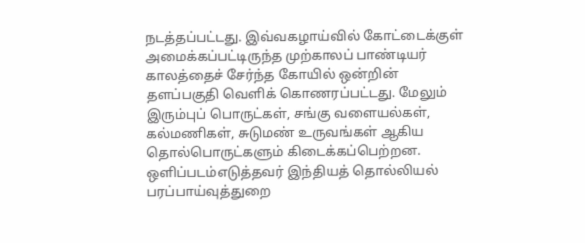நடத்தப்பட்டது. இவ்வகழாய்வில் கோட்டைக்குள் அமைக்கப்பட்டிருந்த முற்காலப் பாண்டியர் காலத்தைச் சேர்ந்த கோயில் ஒன்றின் தளப்பகுதி வெளிக் கொணரப்பட்டது. மேலும் இரும்புப் பொருட்கள், சங்கு வளையல்கள், கல்மணிகள், சுடுமண் உருவங்கள் ஆகிய தொல்பொருட்களும் கிடைக்கப்பெற்றன.
ஒளிப்படம்எடுத்தவர் இந்தியத் தொல்லியல் பரப்பாய்வுத்துறை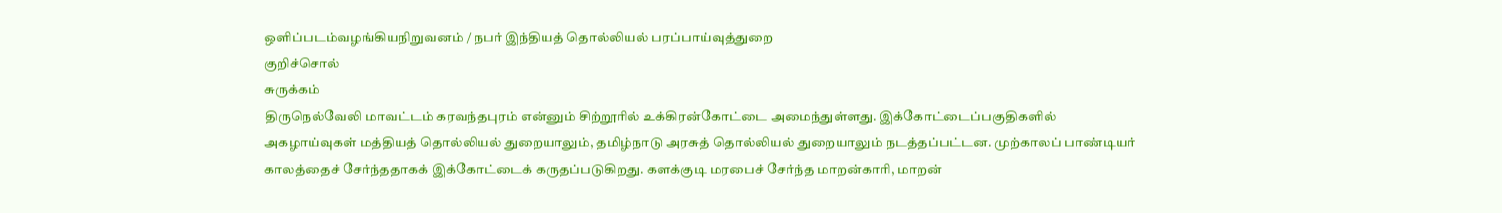ஒளிப்படம்வழங்கியநிறுவனம் / நபர் இந்தியத் தொல்லியல் பரப்பாய்வுத்துறை
குறிச்சொல்
சுருக்கம்
திருநெல்வேலி மாவட்டம் கரவந்தபுரம் என்னும் சிற்றூரில் உக்கிரன்கோட்டை அமைந்துள்ளது. இக்கோட்டைப்பகுதிகளில் அகழாய்வுகள் மத்தியத் தொல்லியல் துறையாலும், தமிழ்நாடு அரசுத் தொல்லியல் துறையாலும் நடத்தப்பட்டன. முற்காலப் பாண்டியர் காலத்தைச் சேர்ந்ததாகக் இக்கோட்டைக் கருதப்படுகிறது. களக்குடி மரபைச் சேர்ந்த மாறன்காரி, மாறன்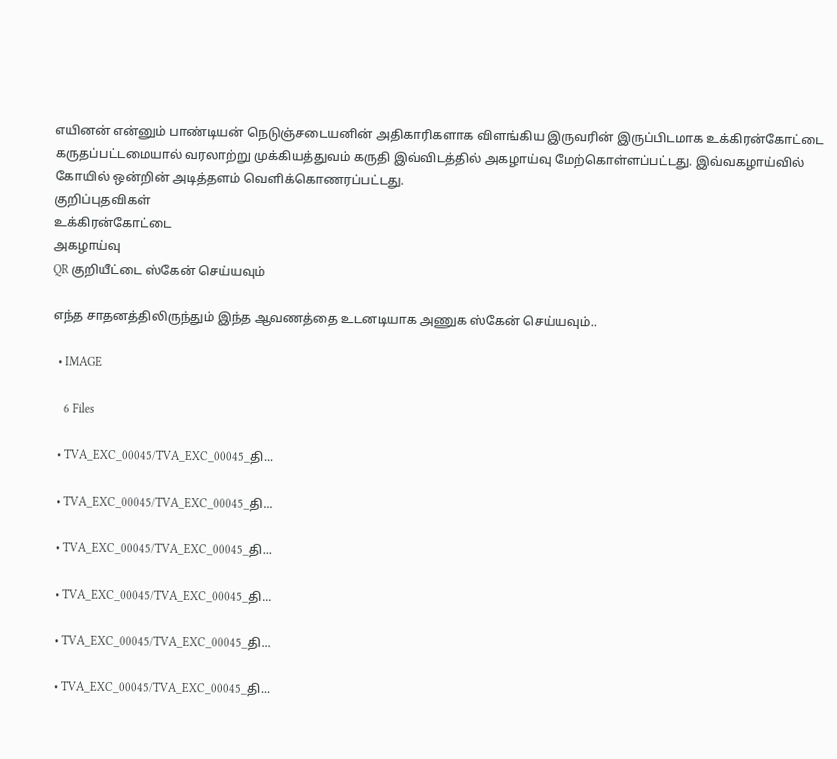எயினன் என்னும் பாண்டியன் நெடுஞ்சடையனின் அதிகாரிகளாக விளங்கிய இருவரின் இருப்பிடமாக உக்கிரன்கோட்டை கருதப்பட்டமையால் வரலாற்று முக்கியத்துவம் கருதி இவ்விடத்தில் அகழாய்வு மேற்கொள்ளப்பட்டது. இவ்வகழாய்வில் கோயில் ஒன்றின் அடித்தளம் வெளிக்கொணரப்பட்டது.
குறிப்புதவிகள்
உக்கிரன்கோட்டை
அகழாய்வு
QR குறியீட்டை ஸ்கேன் செய்யவும்

எந்த சாதனத்திலிருந்தும் இந்த ஆவணத்தை உடனடியாக அணுக ஸ்கேன் செய்யவும்..

  • IMAGE

    6 Files

  • TVA_EXC_00045/TVA_EXC_00045_தி...

  • TVA_EXC_00045/TVA_EXC_00045_தி...

  • TVA_EXC_00045/TVA_EXC_00045_தி...

  • TVA_EXC_00045/TVA_EXC_00045_தி...

  • TVA_EXC_00045/TVA_EXC_00045_தி...

  • TVA_EXC_00045/TVA_EXC_00045_தி...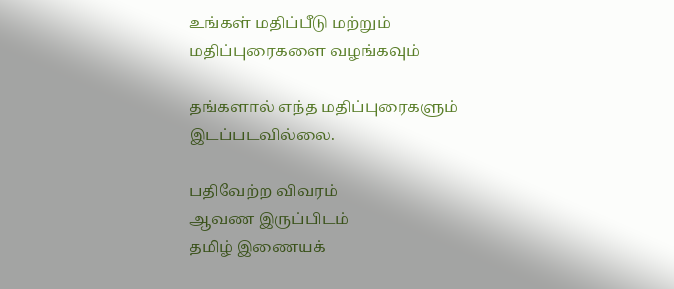உங்கள் மதிப்பீடு மற்றும் மதிப்புரைகளை வழங்கவும்

தங்களால் எந்த மதிப்புரைகளும் இடப்படவில்லை.

பதிவேற்ற விவரம்
ஆவண இருப்பிடம்
தமிழ் இணையக்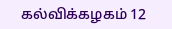கல்விக்கழகம் 12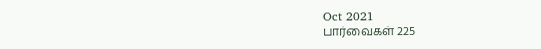Oct 2021
பார்வைகள் 225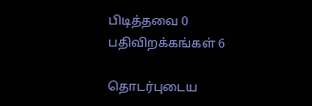பிடித்தவை 0
பதிவிறக்கங்கள் 6

தொடர்புடைய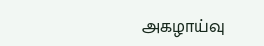அகழாய்வு